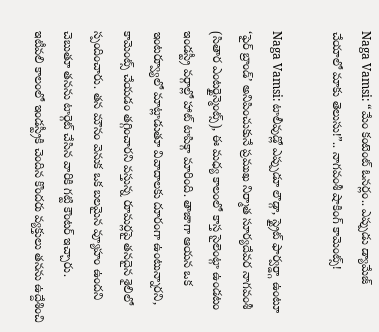Naga Vamsi: “మేం కంటెంట్ ఓనర్లం.. ఎప్పుడు డ్యామేజ్ చేయాలో మాకు తెలుసు!”.. నాగవంశీ షాకింగ్ కామెంట్స్!

Naga Vamsi: టాలీవుడ్లో ఎప్పుడూ లౌడ్గా, స్ట్రైట్ ఫార్వర్డ్గా ఉంటూ ‘ఫైర్ బ్రాండ్’ అనిపించుకునే ప్రముఖ నిర్మాత సూర్యదేవర నాగవంశీ (సితార ఎంటర్టైన్మెంట్స్), ఈ మధ్య కాలంలో కాస్త సైలెంట్గా ఉండటం ఇండస్ట్రీ వర్గాల్లో హాట్ టాపిక్గా మారింది. తాజాగా ఆయన ఒక ఇంటర్వ్యూలో మాట్లాడుతూ వివాదాలకు దూరంగా ఉంటున్నారని, కామెంట్స్ చేయడం తగ్గించారని వస్తున్న రూమర్లపై తనదైన శైలిలో స్పందించారు. తన మౌనం వెనుక ఒక బలమైన వ్యూహం ఉందని చెబుతూ తనను టార్గెట్ చేసిన వారికి గట్టి కౌంటర్ ఇచ్చారు.
ఇటీవలి కాలంలో ఇండస్ట్రీకి చెందిన కొందరు వ్యక్తులు తనను ఉద్దేశించి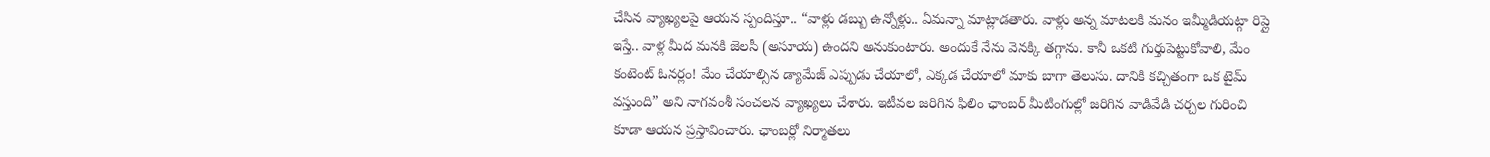చేసిన వ్యాఖ్యలపై ఆయన స్పందిస్తూ.. “వాళ్లు డబ్బు ఉన్నోళ్లు.. ఏమన్నా మాట్లాడతారు. వాళ్లు అన్న మాటలకి మనం ఇమ్మీడియట్గా రిప్లై ఇస్తే.. వాళ్ల మీద మనకి జెలసీ (అసూయ) ఉందని అనుకుంటారు. అందుకే నేను వెనక్కి తగ్గాను. కానీ ఒకటి గుర్తుపెట్టుకోవాలి, మేం కంటెంట్ ఓనర్లం! మేం చేయాల్సిన డ్యామేజ్ ఎప్పుడు చేయాలో, ఎక్కడ చేయాలో మాకు బాగా తెలుసు. దానికి కచ్చితంగా ఒక టైమ్ వస్తుంది” అని నాగవంశీ సంచలన వ్యాఖ్యలు చేశారు. ఇటీవల జరిగిన ఫిలిం ఛాంబర్ మీటింగుల్లో జరిగిన వాడివేడి చర్చల గురించి కూడా ఆయన ప్రస్తావించారు. ఛాంబర్లో నిర్మాతలు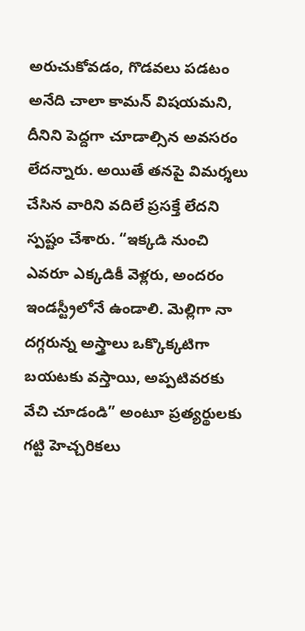అరుచుకోవడం, గొడవలు పడటం అనేది చాలా కామన్ విషయమని, దీనిని పెద్దగా చూడాల్సిన అవసరం లేదన్నారు. అయితే తనపై విమర్శలు చేసిన వారిని వదిలే ప్రసక్తే లేదని స్పష్టం చేశారు. “ఇక్కడి నుంచి ఎవరూ ఎక్కడికీ వెళ్లరు, అందరం ఇండస్ట్రీలోనే ఉండాలి. మెల్లిగా నా దగ్గరున్న అస్త్రాలు ఒక్కొక్కటిగా బయటకు వస్తాయి, అప్పటివరకు వేచి చూడండి” అంటూ ప్రత్యర్థులకు గట్టి హెచ్చరికలు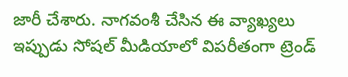జారీ చేశారు. నాగవంశీ చేసిన ఈ వ్యాఖ్యలు ఇప్పుడు సోషల్ మీడియాలో విపరీతంగా ట్రెండ్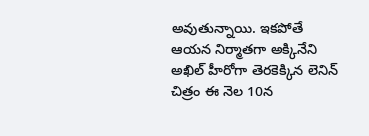అవుతున్నాయి. ఇకపోతే ఆయన నిర్మాతగా అక్కినేని అఖిల్ హీరోగా తెరకెక్కిన లెనిన్ చిత్రం ఈ నెల 10న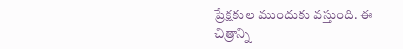ప్రేక్షకుల ముందుకు వస్తుంది. ఈ చిత్రాన్ని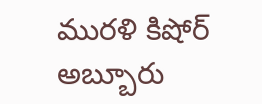మురళి కిషోర్ అబ్బూరు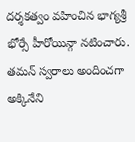దర్శకత్వం వహించిన భాగ్యశ్రీ భోర్సే హీరోయిన్గా నటించారు. తమన్ స్వరాలు అందించగా అక్కినేని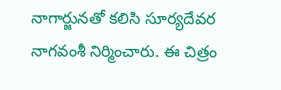నాగార్జునతో కలిసి సూర్యదేవర నాగవంశీ నిర్మించారు. ఈ చిత్రం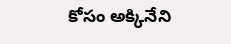కోసం అక్కినేని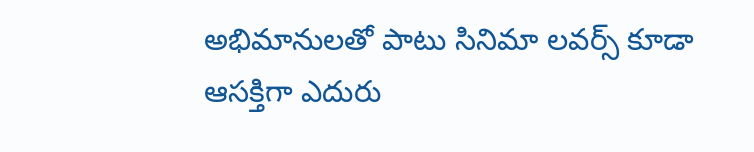అభిమానులతో పాటు సినిమా లవర్స్ కూడా ఆసక్తిగా ఎదురు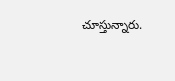చూస్తున్నారు.